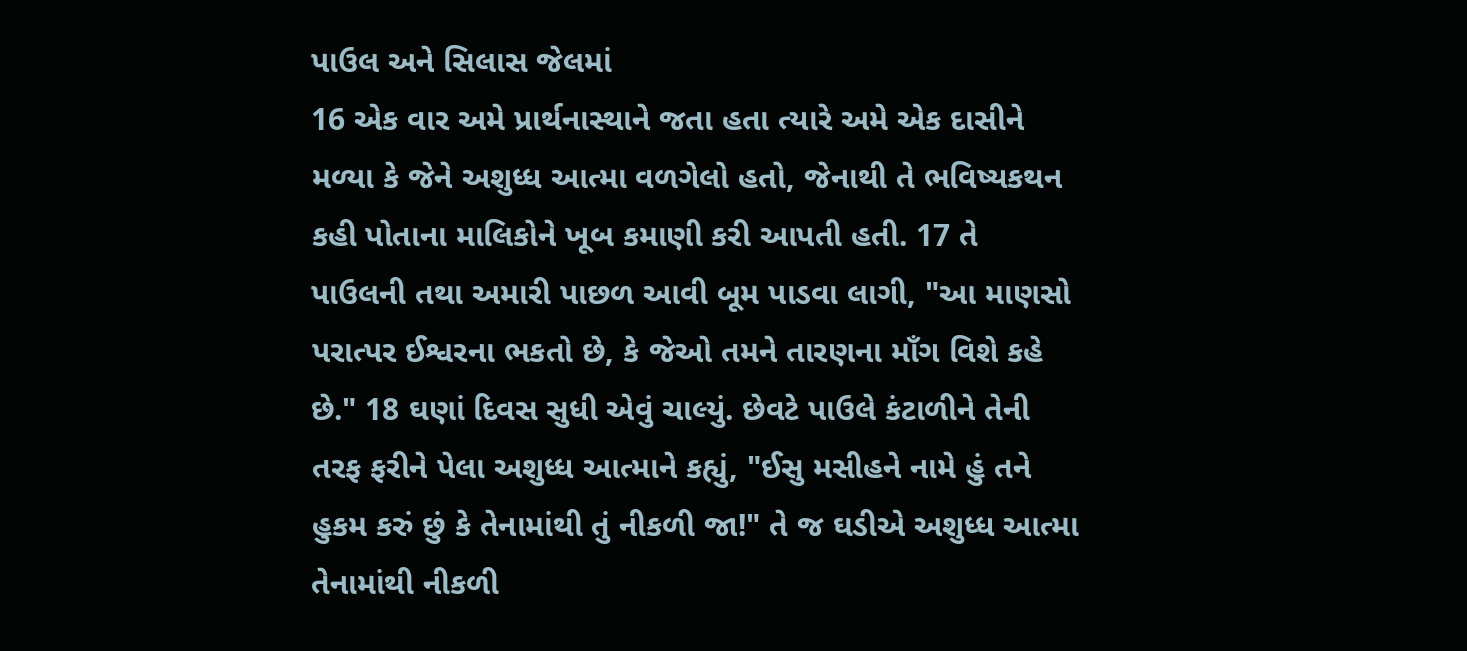પાઉલ અને સિલાસ જેલમાં
16 એક વાર અમે પ્રાર્થનાસ્થાને જતા હતા ત્યારે અમે એક દાસીને મળ્યા કે જેને અશુધ્ધ આત્મા વળગેલો હતો, જેનાથી તે ભવિષ્યકથન કહી પોતાના માલિકોને ખૂબ કમાણી કરી આપતી હતી. 17 તે પાઉલની તથા અમારી પાછળ આવી બૂમ પાડવા લાગી, "આ માણસો પરાત્પર ઈશ્વરના ભકતો છે, કે જેઓ તમને તારણના માઁગ વિશે કહે છે." 18 ઘણાં દિવસ સુધી એવું ચાલ્યું. છેવટે પાઉલે કંટાળીને તેની તરફ ફરીને પેલા અશુધ્ધ આત્માને કહ્યું, "ઈસુ મસીહને નામે હું તને હુકમ કરું છું કે તેનામાંથી તું નીકળી જા!" તે જ ઘડીએ અશુધ્ધ આત્મા તેનામાંથી નીકળી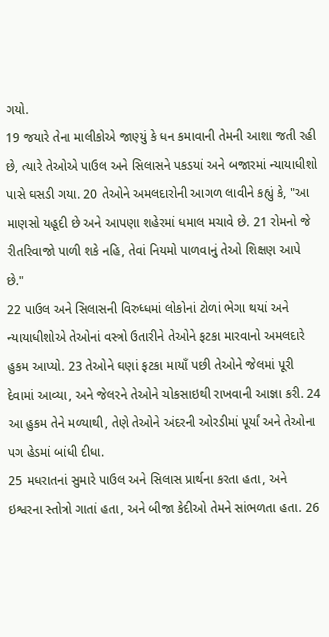ગયો.
19 જયારે તેના માલીકોએ જાણ્યું કે ધન કમાવાની તેમની આશા જતી રહી છે, ત્યારે તેઓએ પાઉલ અને સિલાસને પકડયાં અને બજારમાં ન્યાયાધીશો પાસે ઘસડી ગયા. 20 તેઓને અમલદારોની આગળ લાવીને કહ્યું કે, "આ માણસો યહૂદી છે અને આપણા શહેરમાં ધમાલ મચાવે છે. 21 રોમનો જે રીતરિવાજો પાળી શકે નહિ, તેવાં નિયમો પાળવાનું તેઓ શિક્ષણ આપે છે."
22 પાઉલ અને સિલાસની વિરુધ્ધમાં લોકોનાં ટોળાં ભેગા થયાં અને ન્યાયાધીશોએ તેઓનાં વસ્ત્રો ઉતારીને તેઓને ફટકા મારવાનો અમલદારે હુકમ આપ્યો. 23 તેઓને ઘણાં ફટકા માયાઁ પછી તેઓને જેલમાં પૂરી દેવામાં આવ્યા, અને જેલરને તેઓને ચોકસાઇથી રાખવાની આજ્ઞા કરી. 24 આ હુકમ તેને મળ્યાથી, તેણે તેઓને અંદરની ઓરડીમાં પૂર્યાં અને તેઓના પગ હેડમાં બાંધી દીધા.
25 મધરાતનાં સુમારે પાઉલ અને સિલાસ પ્રાર્થના કરતા હતા, અને ઇશ્વરના સ્તોત્રો ગાતાં હતા, અને બીજા કેદીઓ તેમને સાંભળતા હતા. 26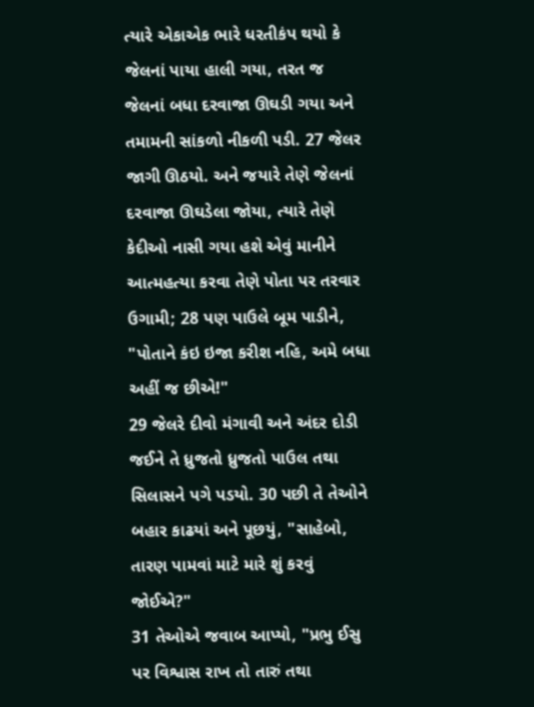ત્યારે એકાએક ભારે ધરતીકંપ થયો કે જેલનાં પાયા હાલી ગયા, તરત જ જેલનાં બધા દરવાજા ઊઘડી ગયા અને તમામની સાંકળો નીકળી પડી. 27 જેલર જાગી ઊઠયો. અને જયારે તેણે જેલનાં દરવાજા ઊઘડેલા જોયા, ત્યારે તેણે કેદીઓ નાસી ગયા હશે એવું માનીને આત્મહત્યા કરવા તેણે પોતા પર તરવાર ઉગામી; 28 પણ પાઉલે બૂમ પાડીને, "પોતાને કંઇ ઇજા કરીશ નહિ, અમે બધા અહીં જ છીએ!"
29 જેલરે દીવો મંગાવી અને અંદર દોડી જઈને તે ધ્રુજતો ધ્રુજતો પાઉલ તથા સિલાસને પગે પડયો. 30 પછી તે તેઓને બહાર કાઢયાં અને પૂછયું, "સાહેબો, તારણ પામવાં માટે મારે શું કરવું જોઈએ?"
31 તેઓએ જવાબ આપ્યો, "પ્રભુ ઈસુ પર વિશ્વાસ રાખ તો તારું તથા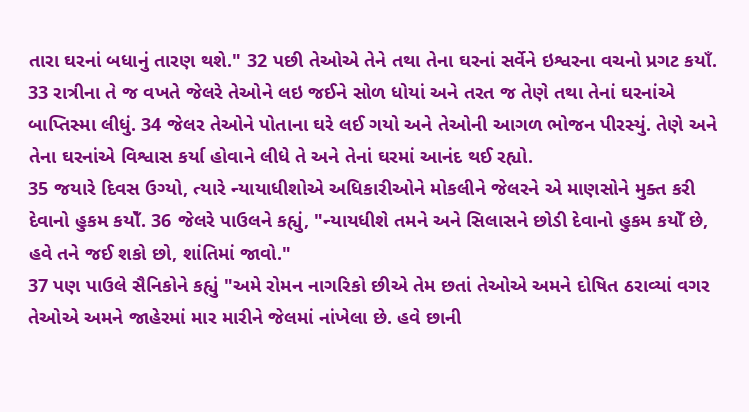તારા ઘરનાં બધાનું તારણ થશે." 32 પછી તેઓએ તેને તથા તેના ઘરનાં સર્વેને ઇશ્વરના વચનો પ્રગટ કયાઁ. 33 રાત્રીના તે જ વખતે જેલરે તેઓને લઇ જઈને સોળ ધોયાં અને તરત જ તેણે તથા તેનાં ઘરનાંએ બાપ્તિસ્મા લીધું. 34 જેલર તેઓને પોતાના ઘરે લઈ ગયો અને તેઓની આગળ ભોજન પીરસ્યું. તેણે અને તેના ઘરનાંએ વિશ્વાસ કર્યા હોવાને લીધે તે અને તેનાં ઘરમાં આનંદ થઈ રહ્યો.
35 જયારે દિવસ ઉગ્યો, ત્યારે ન્યાયાધીશોએ અધિકારીઓને મોકલીને જેલરને એ માણસોને મુક્ત કરી દેવાનો હુકમ કયોઁ. 36 જેલરે પાઉલને કહ્યું, "ન્યાયધીશે તમને અને સિલાસને છોડી દેવાનો હુકમ કયોઁ છે, હવે તને જઈ શકો છો, શાંતિમાં જાવો."
37 પણ પાઉલે સૈનિકોને કહ્યું "અમે રોમન નાગરિકો છીએ તેમ છતાં તેઓએ અમને દોષિત ઠરાવ્યાં વગર તેઓએ અમને જાહેરમાં માર મારીને જેલમાં નાંખેલા છે. હવે છાની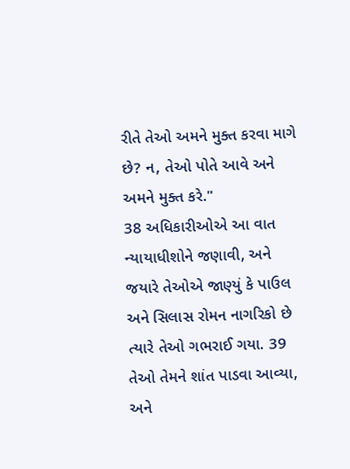રીતે તેઓ અમને મુક્ત કરવા માગે છે? ન, તેઓ પોતે આવે અને અમને મુક્ત કરે."
38 અધિકારીઓએ આ વાત ન્યાયાધીશોને જણાવી, અને જયારે તેઓએ જાણ્યું કે પાઉલ અને સિલાસ રોમન નાગરિકો છે ત્યારે તેઓ ગભરાઈ ગયા. 39 તેઓ તેમને શાંત પાડવા આવ્યા, અને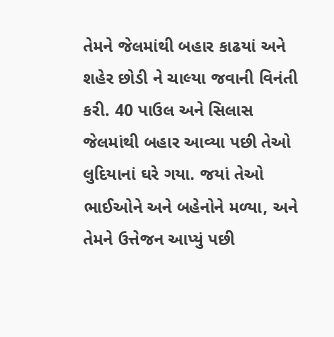તેમને જેલમાંથી બહાર કાઢયાં અને શહેર છોડી ને ચાલ્યા જવાની વિનંતી કરી. 40 પાઉલ અને સિલાસ જેલમાંથી બહાર આવ્યા પછી તેઓ લુદિયાનાં ઘરે ગયા. જયાં તેઓ ભાઈઓને અને બહેનોને મળ્યા, અને તેમને ઉત્તેજન આપ્યું પછી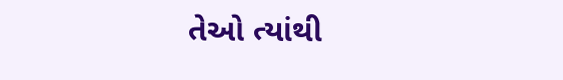તેઓ ત્યાંથી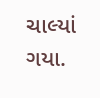ચાલ્યાં ગયા.